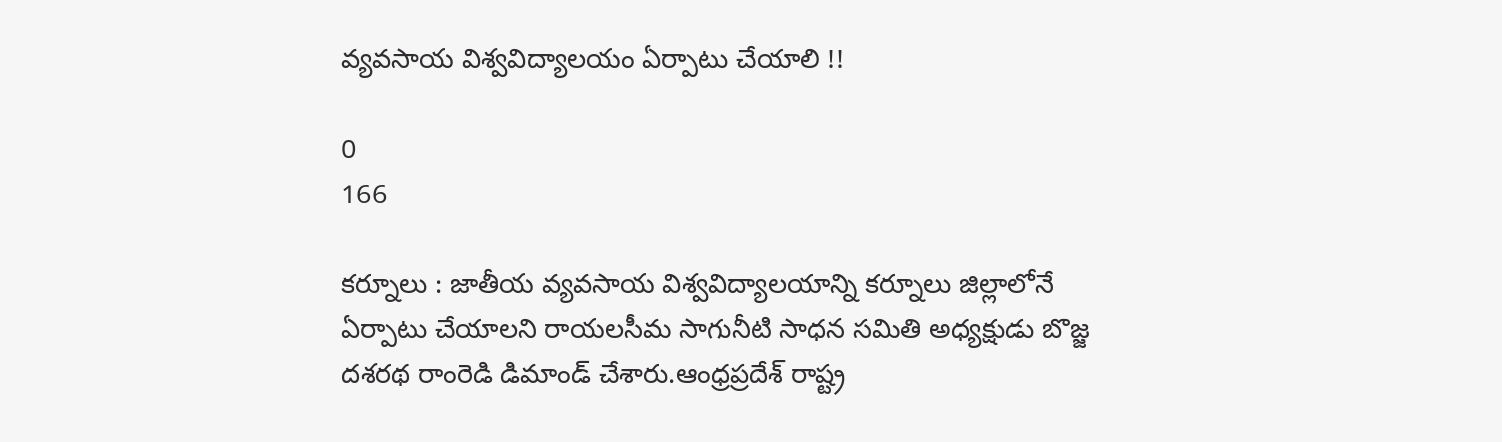వ్యవసాయ విశ్వవిద్యాలయం ఏర్పాటు చేయాలి !!

0
166

కర్నూలు : జాతీయ వ్యవసాయ విశ్వవిద్యాలయాన్ని కర్నూలు జిల్లాలోనే ఏర్పాటు చేయాలని రాయలసీమ సాగునీటి సాధన సమితి అధ్యక్షుడు బొజ్జ దశరథ రాంరెడి డిమాండ్ చేశారు.ఆంధ్రప్రదేశ్ రాష్ట్ర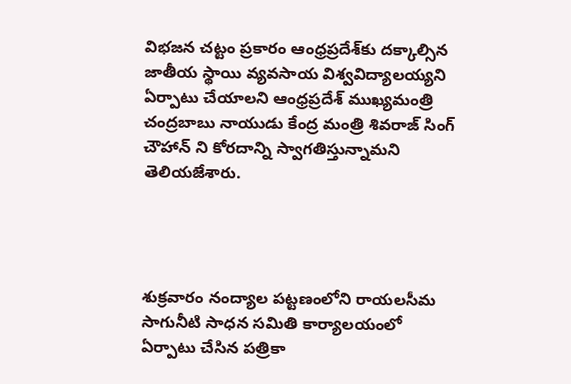విభజన చట్టం ప్రకారం ఆంధ్రప్రదేశ్‌కు దక్కాల్సిన జాతీయ స్థాయి వ్యవసాయ విశ్వవిద్యాలయ్యని ఏర్పాటు చేయాలని ఆంధ్రప్రదేశ్ ముఖ్యమంత్రి చంద్రబాబు నాయుడు కేంద్ర మంత్రి శివరాజ్ సింగ్ చౌహాన్ ని కోరదాన్ని స్వాగతిస్తున్నామని తెలియజేశారు.




శుక్రవారం నంద్యాల పట్టణంలోని రాయలసీమ సాగునీటి సాధన సమితి కార్యాలయంలో ఏర్పాటు చేసిన పత్రికా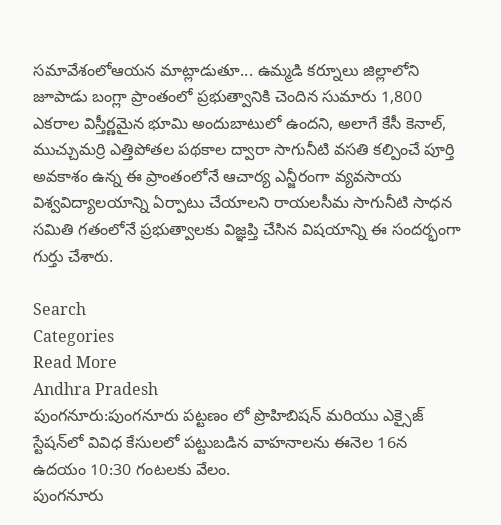సమావేశంలోఆయన మాట్లాడుతూ... ఉమ్మడి కర్నూలు జిల్లాలోని జూపాడు బంగ్లా ప్రాంతంలో ప్రభుత్వానికి చెందిన సుమారు 1,800 ఎకరాల విస్తీర్ణమైన భూమి అందుబాటులో ఉందని, అలాగే కేసీ కెనాల్, ముచ్చుమర్రి ఎత్తిపోతల పథకాల ద్వారా సాగునీటి వసతి కల్పించే పూర్తి అవకాశం ఉన్న ఈ ప్రాంతంలోనే ఆచార్య ఎన్జీరంగా వ్యవసాయ విశ్వవిద్యాలయాన్ని ఏర్పాటు చేయాలని రాయలసీమ సాగునీటి సాధన సమితి గతంలోనే ప్రభుత్వాలకు విజ్ఞప్తి చేసిన విషయాన్ని ఈ సందర్భంగా గుర్తు చేశారు.

Search
Categories
Read More
Andhra Pradesh
పుంగనూరు:పుంగనూరు పట్టణం లో ప్రొహిబిషన్ మరియు ఎక్సైజ్ స్టేషన్‌లో వివిధ కేసులలో పట్టుబడిన వాహనాలను ఈనెల 16న ఉదయం 10:30 గంటలకు వేలం.
పుంగనూరు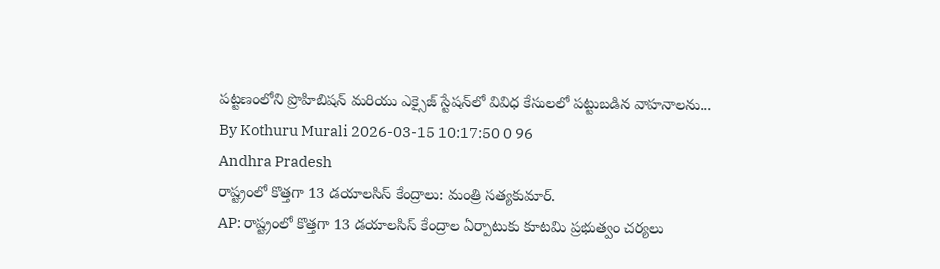పట్టణంలోని ప్రొహిబిషన్ మరియు ఎక్సైజ్ స్టేషన్‌లో వివిధ కేసులలో పట్టుబడిన వాహనాలను...
By Kothuru Murali 2026-03-15 10:17:50 0 96
Andhra Pradesh
రాష్ట్రంలో కొత్తగా 13 డయాలసిస్ కేంద్రాలు: మంత్రి సత్యకుమార్.
AP: రాష్ట్రంలో కొత్తగా 13 డయాలసిస్ కేంద్రాల ఏర్పాటుకు కూటమి ప్రభుత్వం చర్యలు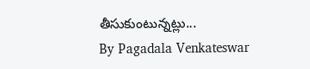తీసుకుంటున్నట్లు...
By Pagadala Venkateswar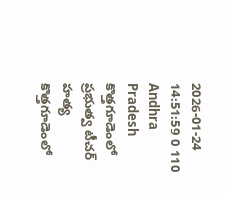2026-01-24 14:51:59 0 110
Andhra Pradesh
కొత్తగూడెంలో ప్రభుత్వ టీచర్ హత్య
కొత్తగూడెంలో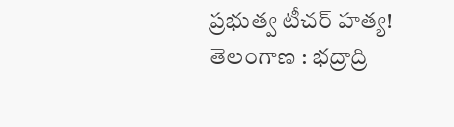ప్రభుత్వ టీచర్ హత్య! తెలంగాణ : భద్రాద్రి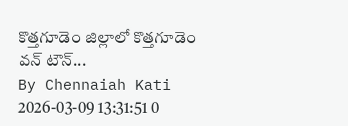కొత్తగూడెం జిల్లాలో కొత్తగూడెం వన్ టౌన్...
By Chennaiah Kati 2026-03-09 13:31:51 0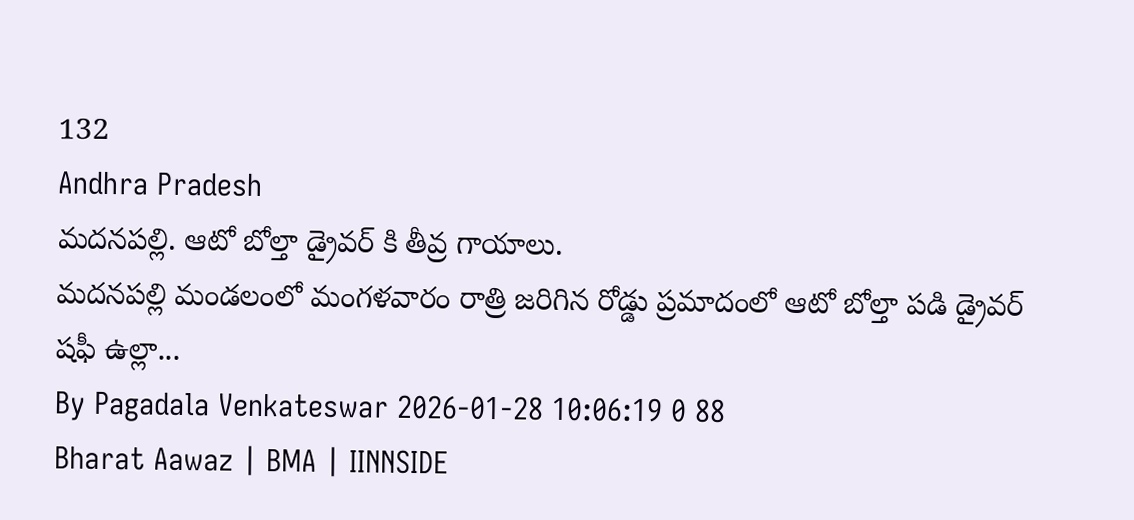132
Andhra Pradesh
మదనపల్లి. ఆటో బోల్తా డ్రైవర్ కి తీవ్ర గాయాలు.
మదనపల్లి మండలంలో మంగళవారం రాత్రి జరిగిన రోడ్డు ప్రమాదంలో ఆటో బోల్తా పడి డ్రైవర్‌ షఫీ ఉల్లా...
By Pagadala Venkateswar 2026-01-28 10:06:19 0 88
Bharat Aawaz | BMA | IINNSIDE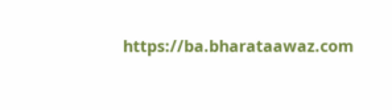https://ba.bharataawaz.com